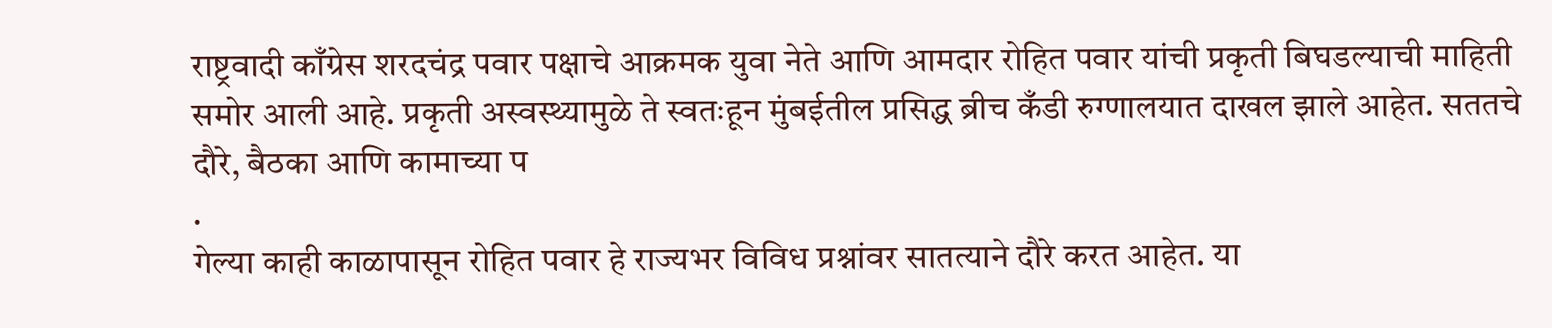राष्ट्रवादी काँग्रेस शरदचंद्र पवार पक्षाचे आक्रमक युवा नेते आणि आमदार रोहित पवार यांची प्रकृती बिघडल्याची माहिती समोर आली आहे. प्रकृती अस्वस्थ्यामुळे ते स्वतःहून मुंबईतील प्रसिद्ध ब्रीच कँडी रुग्णालयात दाखल झाले आहेत. सततचे दौरे, बैठका आणि कामाच्या प
.
गेल्या काही काळापासून रोहित पवार हे राज्यभर विविध प्रश्नांवर सातत्याने दौरे करत आहेत. या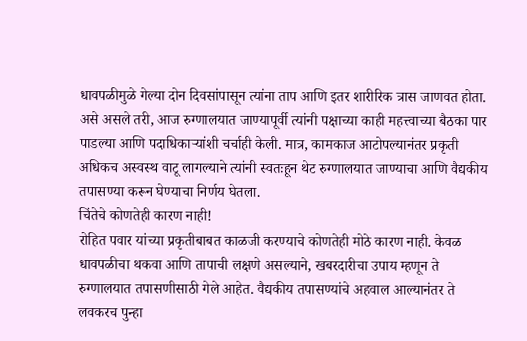धावपळीमुळे गेल्या दोन दिवसांपासून त्यांना ताप आणि इतर शारीरिक त्रास जाणवत होता. असे असले तरी, आज रुग्णालयात जाण्यापूर्वी त्यांनी पक्षाच्या काही महत्त्वाच्या बैठका पार पाडल्या आणि पदाधिकाऱ्यांशी चर्चाही केली. मात्र, कामकाज आटोपल्यानंतर प्रकृती अधिकच अस्वस्थ वाटू लागल्याने त्यांनी स्वतःहून थेट रुग्णालयात जाण्याचा आणि वैद्यकीय तपासण्या करून घेण्याचा निर्णय घेतला.
चिंतेचे कोणतेही कारण नाही!
रोहित पवार यांच्या प्रकृतीबाबत काळजी करण्याचे कोणतेही मोठे कारण नाही. केवळ धावपळीचा थकवा आणि तापाची लक्षणे असल्याने, खबरदारीचा उपाय म्हणून ते रुग्णालयात तपासणीसाठी गेले आहेत. वैद्यकीय तपासण्यांचे अहवाल आल्यानंतर ते लवकरच पुन्हा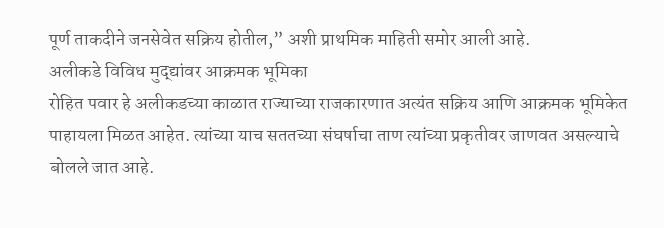पूर्ण ताकदीने जनसेवेत सक्रिय होतील,” अशी प्राथमिक माहिती समोर आली आहे.
अलीकडे विविध मुद्द्यांवर आक्रमक भूमिका
रोहित पवार हे अलीकडच्या काळात राज्याच्या राजकारणात अत्यंत सक्रिय आणि आक्रमक भूमिकेत पाहायला मिळत आहेत. त्यांच्या याच सततच्या संघर्षाचा ताण त्यांच्या प्रकृतीवर जाणवत असल्याचे बोलले जात आहे.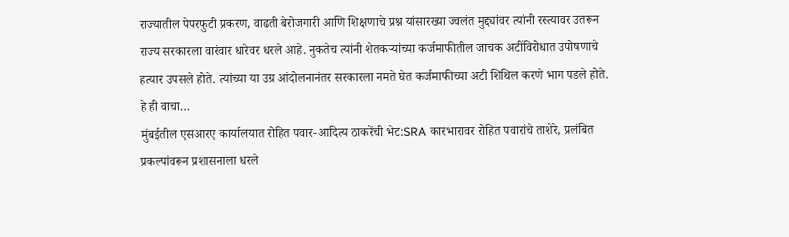राज्यातील पेपरफुटी प्रकरण, वाढती बेरोजगारी आणि शिक्षणाचे प्रश्न यांसारख्या ज्वलंत मुद्द्यांवर त्यांनी रस्त्यावर उतरून राज्य सरकारला वारंवार धारेवर धरले आहे. नुकतेच त्यांनी शेतकऱ्यांच्या कर्जमाफीतील जाचक अटींविरोधात उपोषणाचे हत्यार उपसले होते. त्यांच्या या उग्र आंदोलनानंतर सरकारला नमते घेत कर्जमाफीच्या अटी शिथिल करणे भाग पडले होते.
हे ही वाचा…
मुंबईतील एसआरए कार्यालयात रोहित पवार-आदित्य ठाकरेंची भेट:SRA कारभारावर रोहित पवारांचे ताशेरे, प्रलंबित प्रकल्पांवरून प्रशासनाला धरले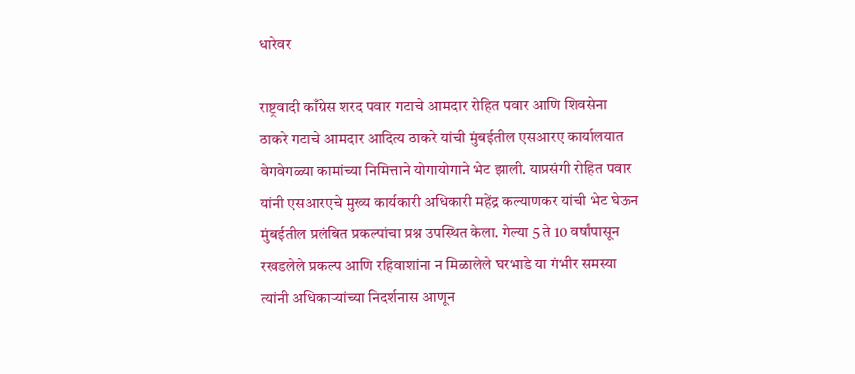धारेवर

राष्ट्रवादी काँग्रेस शरद पवार गटाचे आमदार रोहित पवार आणि शिवसेना ठाकरे गटाचे आमदार आदित्य ठाकरे यांची मुंबईतील एसआरए कार्यालयात वेगवेगळ्या कामांच्या निमित्ताने योगायोगाने भेट झाली. याप्रसंगी रोहित पवार यांनी एसआरएचे मुख्य कार्यकारी अधिकारी महेंद्र कल्याणकर यांची भेट घेऊन मुंबईतील प्रलंबित प्रकल्पांचा प्रश्न उपस्थित केला. गेल्या 5 ते 10 वर्षांपासून रखडलेले प्रकल्प आणि रहिवाशांना न मिळालेले घरभाडे या गंभीर समस्या त्यांनी अधिकाऱ्यांच्या निदर्शनास आणून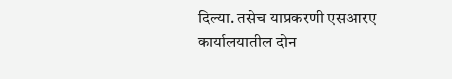दिल्या. तसेच याप्रकरणी एसआरए कार्यालयातील दोन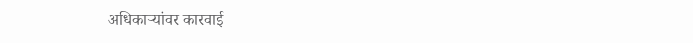अधिकाऱ्यांवर कारवाई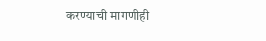करण्याची मागणीही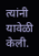त्यांनी यावेळी केली.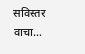सविस्तर वाचा…